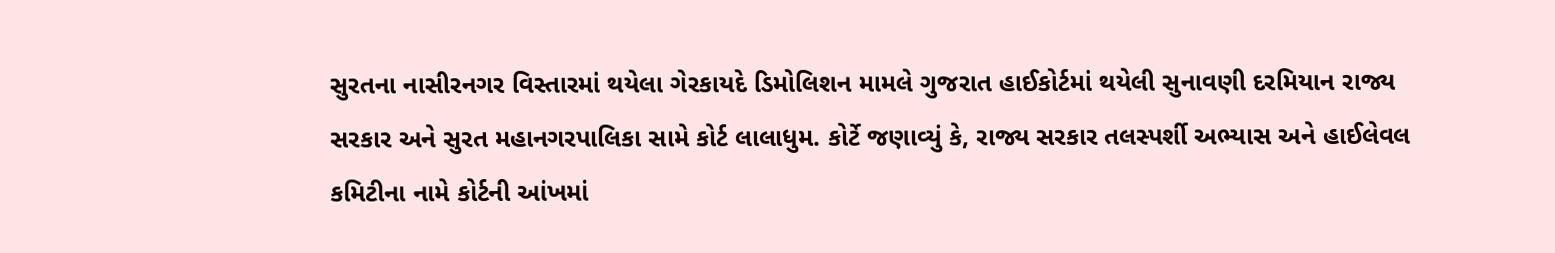સુરતના નાસીરનગર વિસ્તારમાં થયેલા ગેરકાયદે ડિમોલિશન મામલે ગુજરાત હાઈકોર્ટમાં થયેલી સુનાવણી દરમિયાન રાજ્ય સરકાર અને સુરત મહાનગરપાલિકા સામે કોર્ટ લાલાધુમ. કોર્ટે જણાવ્યું કે, રાજ્ય સરકાર તલસ્પર્શી અભ્યાસ અને હાઈલેવલ કમિટીના નામે કોર્ટની આંખમાં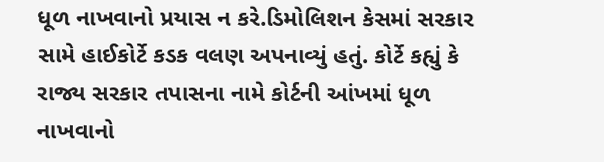ધૂળ નાખવાનો પ્રયાસ ન કરે.ડિમોલિશન કેસમાં સરકાર સામે હાઈકોર્ટે કડક વલણ અપનાવ્યું હતું. કોર્ટે કહ્યું કે રાજ્ય સરકાર તપાસના નામે કોર્ટની આંખમાં ધૂળ નાખવાનો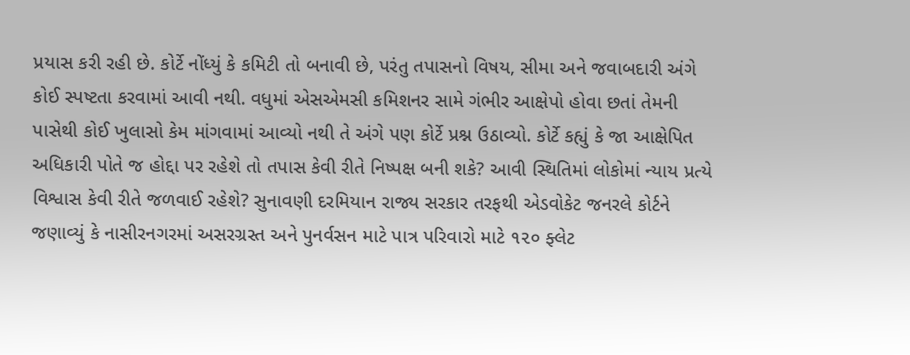પ્રયાસ કરી રહી છે. કોર્ટે નોંધ્યું કે કમિટી તો બનાવી છે, પરંતુ તપાસનો વિષય, સીમા અને જવાબદારી અંગે કોઈ સ્પષ્ટતા કરવામાં આવી નથી. વધુમાં એસએમસી કમિશનર સામે ગંભીર આક્ષેપો હોવા છતાં તેમની પાસેથી કોઈ ખુલાસો કેમ માંગવામાં આવ્યો નથી તે અંગે પણ કોર્ટે પ્રશ્ન ઉઠાવ્યો. કોર્ટે કહ્યું કે જા આક્ષેપિત અધિકારી પોતે જ હોદ્દા પર રહેશે તો તપાસ કેવી રીતે નિષ્પક્ષ બની શકે? આવી સ્થિતિમાં લોકોમાં ન્યાય પ્રત્યે વિશ્વાસ કેવી રીતે જળવાઈ રહેશે? સુનાવણી દરમિયાન રાજ્ય સરકાર તરફથી એડવોકેટ જનરલે કોર્ટને જણાવ્યું કે નાસીરનગરમાં અસરગ્રસ્ત અને પુનર્વસન માટે પાત્ર પરિવારો માટે ૧૨૦ ફ્લેટ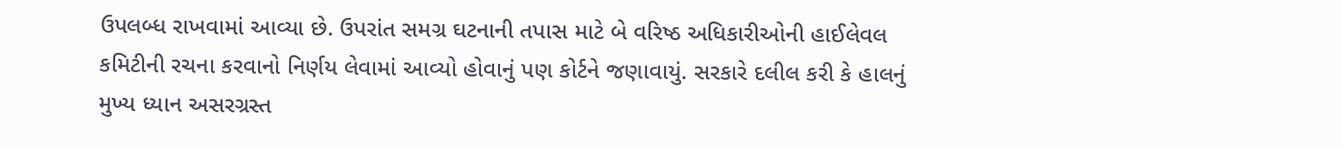ઉપલબ્ધ રાખવામાં આવ્યા છે. ઉપરાંત સમગ્ર ઘટનાની તપાસ માટે બે વરિષ્ઠ અધિકારીઓની હાઈલેવલ કમિટીની રચના કરવાનો નિર્ણય લેવામાં આવ્યો હોવાનું પણ કોર્ટને જણાવાયું. સરકારે દલીલ કરી કે હાલનું મુખ્ય ધ્યાન અસરગ્રસ્ત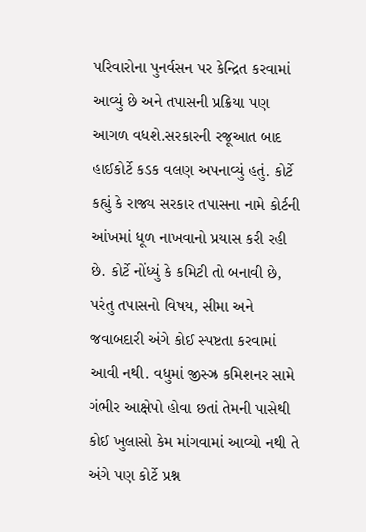પરિવારોના પુનર્વસન પર કેન્દ્રિત કરવામાં આવ્યું છે અને તપાસની પ્રક્રિયા પણ આગળ વધશે.સરકારની રજૂઆત બાદ હાઈકોર્ટે કડક વલણ અપનાવ્યું હતું. કોર્ટે કહ્યું કે રાજ્ય સરકાર તપાસના નામે કોર્ટની આંખમાં ધૂળ નાખવાનો પ્રયાસ કરી રહી છે. કોર્ટે નોંધ્યું કે કમિટી તો બનાવી છે, પરંતુ તપાસનો વિષય, સીમા અને જવાબદારી અંગે કોઈ સ્પષ્ટતા કરવામાં આવી નથી. વધુમાં જીસ્ઝ્ર કમિશનર સામે ગંભીર આક્ષેપો હોવા છતાં તેમની પાસેથી કોઈ ખુલાસો કેમ માંગવામાં આવ્યો નથી તે અંગે પણ કોર્ટે પ્રશ્ન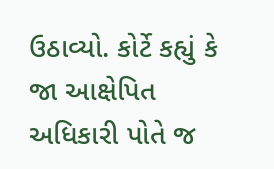ઉઠાવ્યો. કોર્ટે કહ્યું કે જા આક્ષેપિત અધિકારી પોતે જ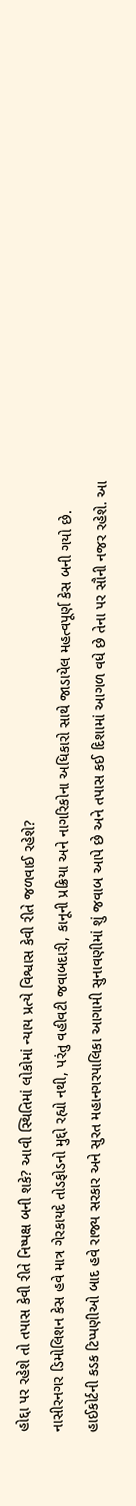હોદ્દા પર રહેશે તો તપાસ કેવી રીતે નિષ્પક્ષ બની શકે? આવી સ્થિતિમાં લોકોમાં ન્યાય પ્રત્યે વિશ્વાસ કેવી રીતે જળવાઈ રહેશે?
નાસીરનગર ડિમોલિશન કેસ હવે માત્ર ગેરકાયદે તોડફોડનો મુદ્દો રહ્યો નથી, પરંતુ વહીવટી જવાબદારી, કાનૂની પ્રક્રિયા અને નાગરિકોના અધિકારો સાથે જાડાયેલ મહત્વપૂર્ણ કેસ બની ગયો છે. હાઈકોર્ટની કડક ટિપ્પણીઓ બાદ હવે રાજ્ય સરકાર અને સુરત મહાનગરપાલિકા આગામી સુનાવણીમાં શું જવાબ આપે છે અને તપાસ કઈ દિશામાં આગળ વધે છે તેના પર સૌની નજર રહેશે. આ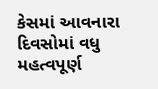કેસમાં આવનારા દિવસોમાં વધુ મહત્વપૂર્ણ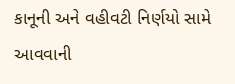કાનૂની અને વહીવટી નિર્ણયો સામે આવવાની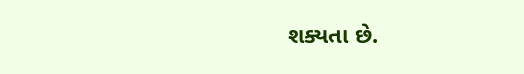શક્યતા છે.